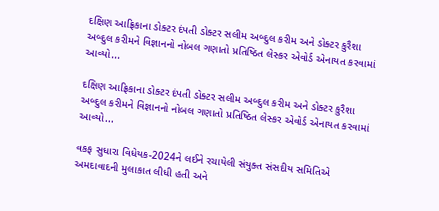દક્ષિણ આફ્રિકાના ડોક્ટર દંપતી ડોક્ટર સલીમ અબ્દુલ કરીમ અને ડોક્ટર કુરૈશા અબ્દુલ કરીમને વિજ્ઞાનનો નોબલ ગણાતો પ્રતિષ્ઠિત લેસ્કર એવોર્ડ એનાયત કરવામાં આવ્યો...

દક્ષિણ આફ્રિકાના ડોક્ટર દંપતી ડોક્ટર સલીમ અબ્દુલ કરીમ અને ડોક્ટર કુરૈશા અબ્દુલ કરીમને વિજ્ઞાનનો નોબલ ગણાતો પ્રતિષ્ઠિત લેસ્કર એવોર્ડ એનાયત કરવામાં આવ્યો...

વકફ સુધારા વિધેયક-2024ને લઈને રચાયેલી સંયુક્ત સંસદીય સમિતિએ અમદાવાદની મુલાકાત લીધી હતી અને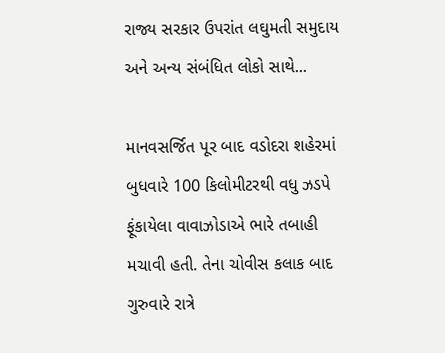રાજ્ય સરકાર ઉપરાંત લઘુમતી સમુદાય અને અન્ય સંબંધિત લોકો સાથે...

માનવસર્જિત પૂર બાદ વડોદરા શહેરમાં બુધવારે 100 કિલોમીટરથી વધુ ઝડપે ફૂંકાયેલા વાવાઝોડાએ ભારે તબાહી મચાવી હતી. તેના ચોવીસ કલાક બાદ ગુરુવારે રાત્રે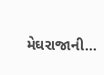મેઘરાજાની...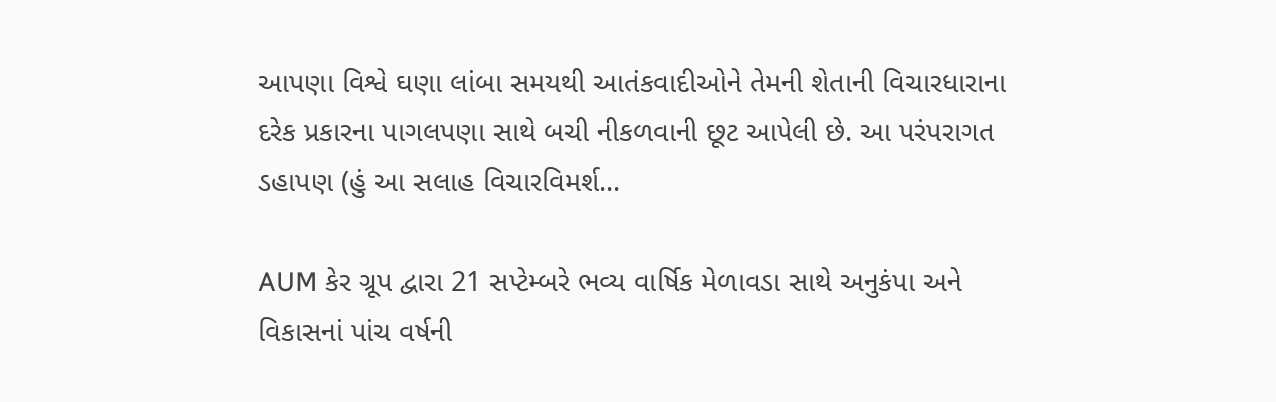આપણા વિશ્વે ઘણા લાંબા સમયથી આતંકવાદીઓને તેમની શેતાની વિચારધારાના દરેક પ્રકારના પાગલપણા સાથે બચી નીકળવાની છૂટ આપેલી છે. આ પરંપરાગત ડહાપણ (હું આ સલાહ વિચારવિમર્શ...

AUM કેર ગ્રૂપ દ્વારા 21 સપ્ટેમ્બરે ભવ્ય વાર્ષિક મેળાવડા સાથે અનુકંપા અને વિકાસનાં પાંચ વર્ષની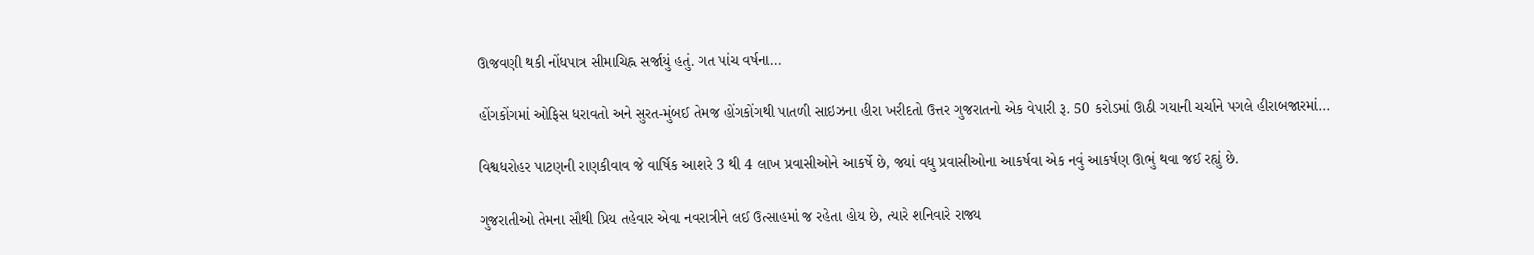ઊજવણી થકી નોંધપાત્ર સીમાચિહ્ન સર્જાયું હતું. ગત પાંચ વર્ષના...

હોંગકોંગમાં ઓફિસ ધરાવતો અને સુરત-મુંબઈ તેમજ હોંગકોંગથી પાતળી સાઇઝના હીરા ખરીદતો ઉત્તર ગુજરાતનો એક વેપારી રૂ. 50 કરોડમાં ઊઠી ગયાની ચર્ચાને પગલે હીરાબજારમાં...

વિશ્વધરોહર પાટણની રાણકીવાવ જે વાર્ષિક આશરે 3 થી 4 લાખ પ્રવાસીઓને આકર્ષે છે, જ્યાં વધુ પ્રવાસીઓના આકર્ષવા એક નવું આકર્ષણ ઊભું થવા જઈ રહ્યું છે.

ગુજરાતીઓ તેમના સૌથી પ્રિય તહેવાર એવા નવરાત્રીને લઈ ઉત્સાહમાં જ રહેતા હોય છે, ત્યારે શનિવારે રાજ્ય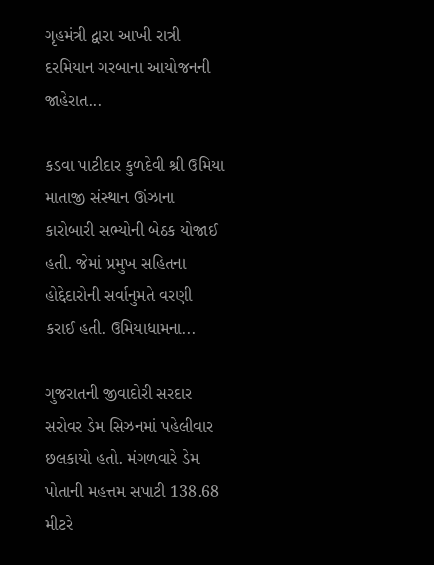ગૃહમંત્રી દ્વારા આખી રાત્રી દરમિયાન ગરબાના આયોજનની જાહેરાત...

કડવા પાટીદાર કુળદેવી શ્રી ઉમિયા માતાજી સંસ્થાન ઊંઝાના કારોબારી સભ્યોની બેઠક યોજાઈ હતી. જેમાં પ્રમુખ સહિતના હોદ્દેદારોની સર્વાનુમતે વરણી કરાઈ હતી. ઉમિયાધામના...

ગુજરાતની જીવાદોરી સરદાર સરોવર ડેમ સિઝનમાં પહેલીવાર છલકાયો હતો. મંગળવારે ડેમ પોતાની મહત્તમ સપાટી 138.68 મીટરે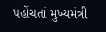પહોંચતાં મુખ્યમંત્રી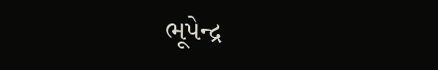ભૂપેન્દ્ર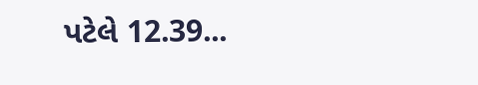પટેલે 12.39...